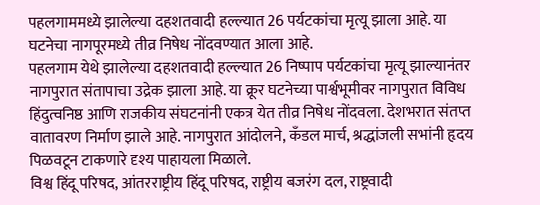पहलगाममध्ये झालेल्या दहशतवादी हल्ल्यात 26 पर्यटकांचा मृत्यू झाला आहे. या घटनेचा नागपूरमध्ये तीव्र निषेध नोंदवण्यात आला आहे.
पहलगाम येथे झालेल्या दहशतवादी हल्ल्यात 26 निष्पाप पर्यटकांचा मृत्यू झाल्यानंतर नागपुरात संतापाचा उद्रेक झाला आहे. या क्रूर घटनेच्या पार्श्वभूमीवर नागपुरात विविध हिंदुत्वनिष्ठ आणि राजकीय संघटनांनी एकत्र येत तीव्र निषेध नोंदवला. देशभरात संतप्त वातावरण निर्माण झाले आहे. नागपुरात आंदोलने, कँडल मार्च, श्रद्धांजली सभांनी हृदय पिळवटून टाकणारे दृश्य पाहायला मिळाले.
विश्व हिंदू परिषद, आंतरराष्ट्रीय हिंदू परिषद, राष्ट्रीय बजरंग दल, राष्ट्रवादी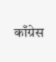काँग्रेस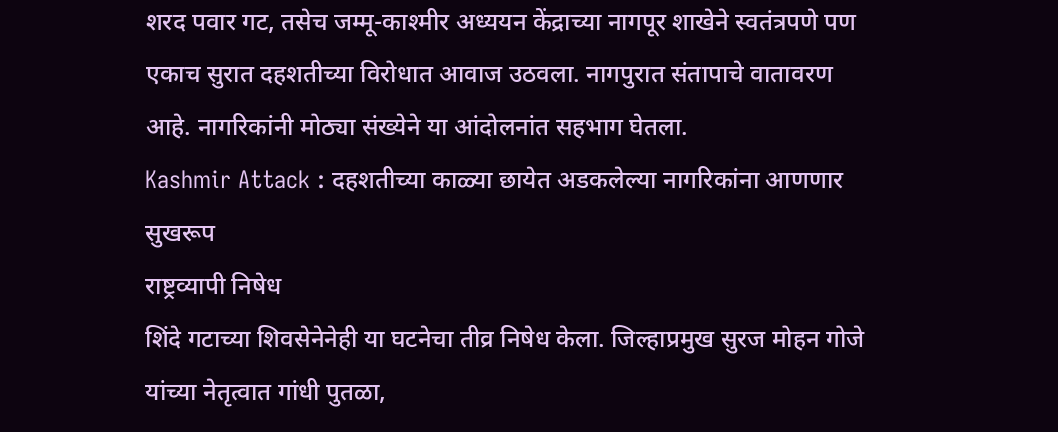शरद पवार गट, तसेच जम्मू-काश्मीर अध्ययन केंद्राच्या नागपूर शाखेने स्वतंत्रपणे पण एकाच सुरात दहशतीच्या विरोधात आवाज उठवला. नागपुरात संतापाचे वातावरण आहे. नागरिकांनी मोठ्या संख्येने या आंदोलनांत सहभाग घेतला.
Kashmir Attack : दहशतीच्या काळ्या छायेत अडकलेल्या नागरिकांना आणणार सुखरूप
राष्ट्रव्यापी निषेध
शिंदे गटाच्या शिवसेनेनेही या घटनेचा तीव्र निषेध केला. जिल्हाप्रमुख सुरज मोहन गोजे यांच्या नेतृत्वात गांधी पुतळा,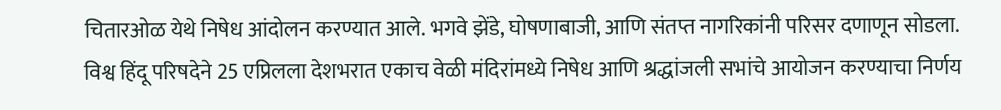चितारओळ येथे निषेध आंदोलन करण्यात आले. भगवे झेंडे, घोषणाबाजी, आणि संतप्त नागरिकांनी परिसर दणाणून सोडला.
विश्व हिंदू परिषदेने 25 एप्रिलला देशभरात एकाच वेळी मंदिरांमध्ये निषेध आणि श्रद्धांजली सभांचे आयोजन करण्याचा निर्णय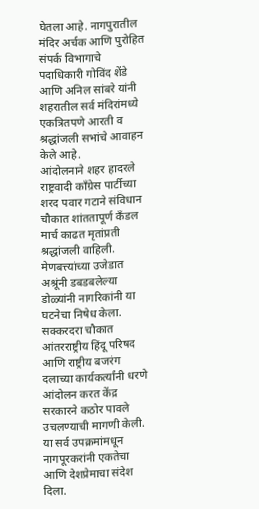घेतला आहे. नागपुरातील मंदिर अर्चक आणि पुरोहित संपर्क विभागाचे पदाधिकारी गोविंद शेंडे आणि अनिल सांबरे यांनी शहरातील सर्व मंदिरांमध्ये एकत्रितपणे आरती व श्रद्धांजली सभांचे आवाहन केले आहे.
आंदोलनाने शहर हादरले
राष्ट्रवादी काँग्रेस पार्टीच्या शरद पवार गटाने संविधान चौकात शांततापूर्ण कँडल मार्च काढत मृतांप्रती श्रद्धांजली वाहिली. मेणबत्त्यांच्या उजेडात अश्रूंनी डबडबलेल्या डोळ्यांनी नागरिकांनी या घटनेचा निषेध केला. सक्करदरा चौकात आंतरराष्ट्रीय हिंदू परिषद आणि राष्ट्रीय बजरंग दलाच्या कार्यकर्त्यांनी धरणे आंदोलन करत केंद्र सरकारने कठोर पावले उचलण्याची मागणी केली. या सर्व उपक्रमांमधून नागपूरकरांनी एकतेचा आणि देशप्रेमाचा संदेश दिला.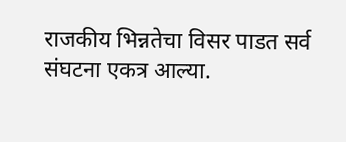राजकीय भिन्नतेचा विसर पाडत सर्व संघटना एकत्र आल्या.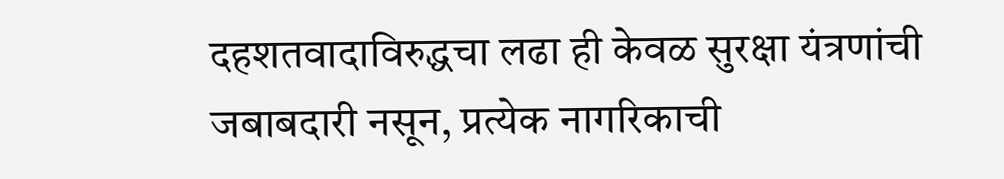दहशतवादाविरुद्धचा लढा ही केवळ सुरक्षा यंत्रणांची जबाबदारी नसून, प्रत्येक नागरिकाची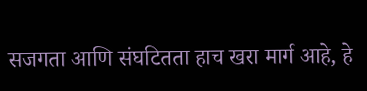सजगता आणि संघटितता हाच खरा मार्ग आहे, हे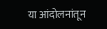या आंदोलनांतून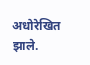अधोरेखित झाले.